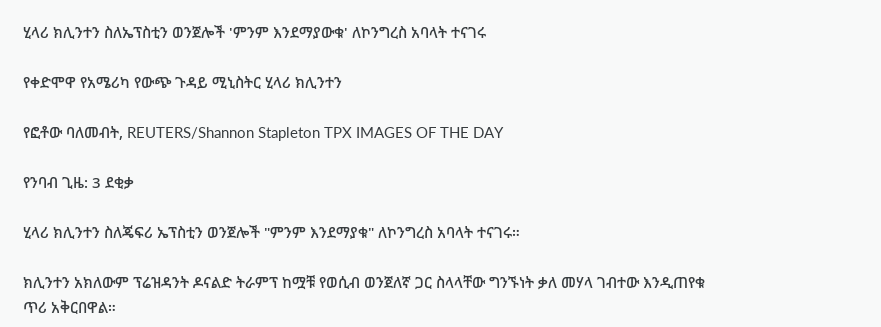ሂላሪ ክሊንተን ስለኤፕስቲን ወንጀሎች 'ምንም እንደማያውቁ' ለኮንግረስ አባላት ተናገሩ

የቀድሞዋ የአሜሪካ የውጭ ጉዳይ ሚኒስትር ሂላሪ ክሊንተን

የፎቶው ባለመብት, REUTERS/Shannon Stapleton TPX IMAGES OF THE DAY

የንባብ ጊዜ: 3 ደቂቃ

ሂላሪ ክሊንተን ስለጄፍሪ ኤፕስቲን ወንጀሎች "ምንም እንደማያቁ" ለኮንግረስ አባላት ተናገሩ።

ክሊንተን አክለውም ፕሬዝዳንት ዶናልድ ትራምፕ ከሟቹ የወሲብ ወንጀለኛ ጋር ስላላቸው ግንኙነት ቃለ መሃላ ገብተው እንዲጠየቁ ጥሪ አቅርበዋል።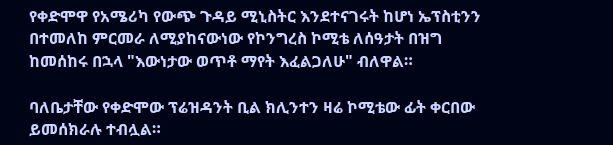የቀድሞዋ የአሜሪካ የውጭ ጉዳይ ሚኒስትር እንደተናገሩት ከሆነ ኤፕስቲንን በተመለከ ምርመራ ለሚያከናውነው የኮንግረስ ኮሚቴ ለሰዓታት በዝግ ከመሰከሩ በኋላ "እውነታው ወጥቶ ማየት እፈልጋለሁ" ብለዋል።

ባለቤታቸው የቀድሞው ፕሬዝዳንት ቢል ክሊንተን ዛሬ ኮሚቴው ፊት ቀርበው ይመሰክራሉ ተብሏል።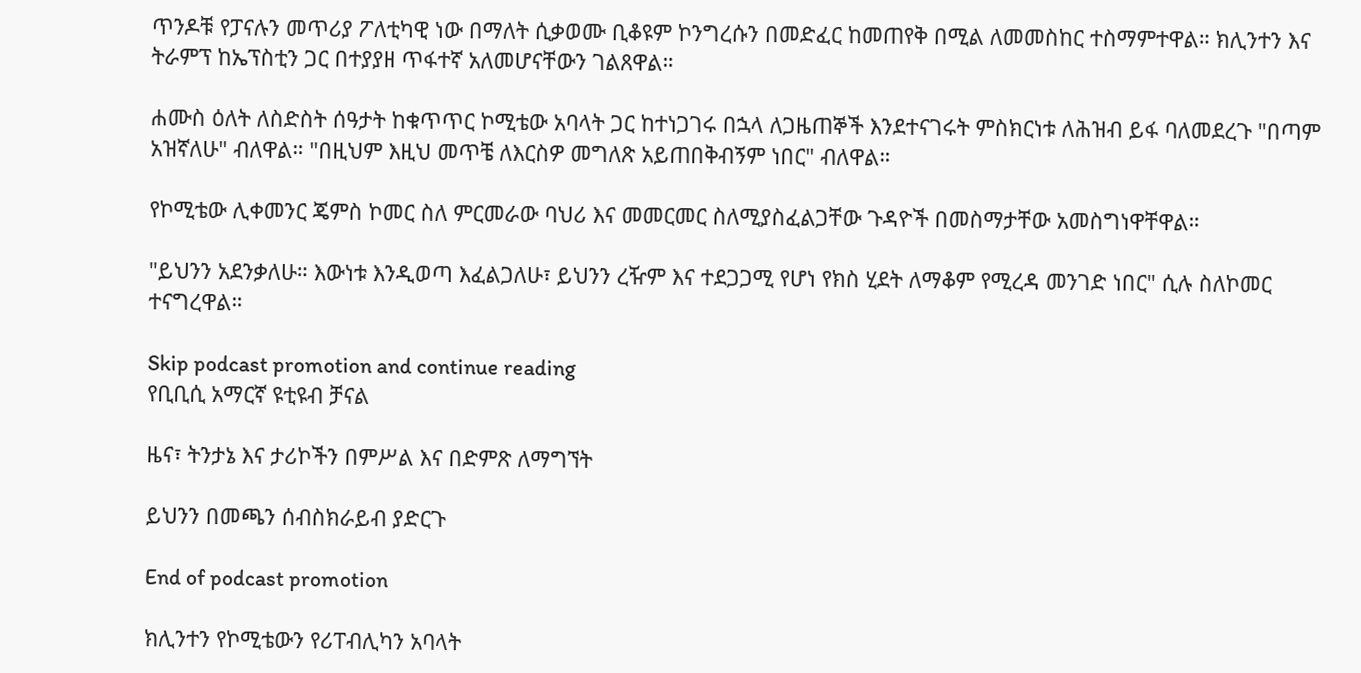ጥንዶቹ የፓናሉን መጥሪያ ፖለቲካዊ ነው በማለት ሲቃወሙ ቢቆዩም ኮንግረሱን በመድፈር ከመጠየቅ በሚል ለመመስከር ተስማምተዋል። ክሊንተን እና ትራምፕ ከኤፕስቲን ጋር በተያያዘ ጥፋተኛ አለመሆናቸውን ገልጸዋል።

ሐሙስ ዕለት ለስድስት ሰዓታት ከቁጥጥር ኮሚቴው አባላት ጋር ከተነጋገሩ በኋላ ለጋዜጠኞች እንደተናገሩት ምስክርነቱ ለሕዝብ ይፋ ባለመደረጉ "በጣም አዝኛለሁ" ብለዋል። "በዚህም እዚህ መጥቼ ለእርስዎ መግለጽ አይጠበቅብኝም ነበር" ብለዋል።

የኮሚቴው ሊቀመንር ጄምስ ኮመር ስለ ምርመራው ባህሪ እና መመርመር ስለሚያስፈልጋቸው ጉዳዮች በመስማታቸው አመስግነዋቸዋል።

"ይህንን አደንቃለሁ። እውነቱ እንዲወጣ እፈልጋለሁ፣ ይህንን ረዥም እና ተደጋጋሚ የሆነ የክስ ሂደት ለማቆም የሚረዳ መንገድ ነበር" ሲሉ ስለኮመር ተናግረዋል።

Skip podcast promotion and continue reading
የቢቢሲ አማርኛ ዩቲዩብ ቻናል

ዜና፣ ትንታኔ እና ታሪኮችን በምሥል እና በድምጽ ለማግኘት

ይህንን በመጫን ሰብስክራይብ ያድርጉ

End of podcast promotion

ክሊንተን የኮሚቴውን የሪፐብሊካን አባላት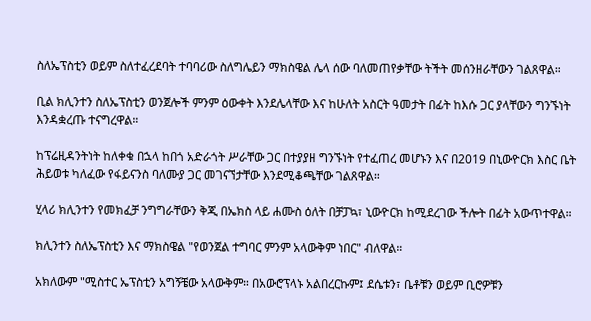ስለኤፕስቲን ወይም ስለተፈረደባት ተባባሪው ስለግሌይን ማክስዌል ሌላ ሰው ባለመጠየቃቸው ትችት መሰንዘራቸውን ገልጸዋል።

ቢል ክሊንተን ስለኤፕስቲን ወንጀሎች ምንም ዕውቀት እንደሌላቸው እና ከሁለት አስርት ዓመታት በፊት ከእሱ ጋር ያላቸውን ግንኙነት እንዳቋረጡ ተናግረዋል።

ከፕሬዚዳንትነት ከለቀቁ በኋላ ከበጎ አድራጎት ሥራቸው ጋር በተያያዘ ግንኙነት የተፈጠረ መሆኑን እና በ2019 በኒውዮርክ እስር ቤት ሕይወቱ ካለፈው የፋይናንስ ባለሙያ ጋር መገናኘታቸው እንደሚቆጫቸው ገልጸዋል።

ሂላሪ ክሊንተን የመክፈቻ ንግግራቸውን ቅጂ በኤክስ ላይ ሐሙስ ዕለት በቻፓኳ፣ ኒውዮርክ ከሚደረገው ችሎት በፊት አውጥተዋል።

ክሊንተን ስለኤፕስቲን እና ማክስዌል "የወንጀል ተግባር ምንም አላውቅም ነበር" ብለዋል።

አክለውም "ሚስተር ኤፕስቲን አግኝቼው አላውቅም። በአውሮፕላኑ አልበረርኩም፤ ደሴቱን፣ ቤቶቹን ወይም ቢሮዎቹን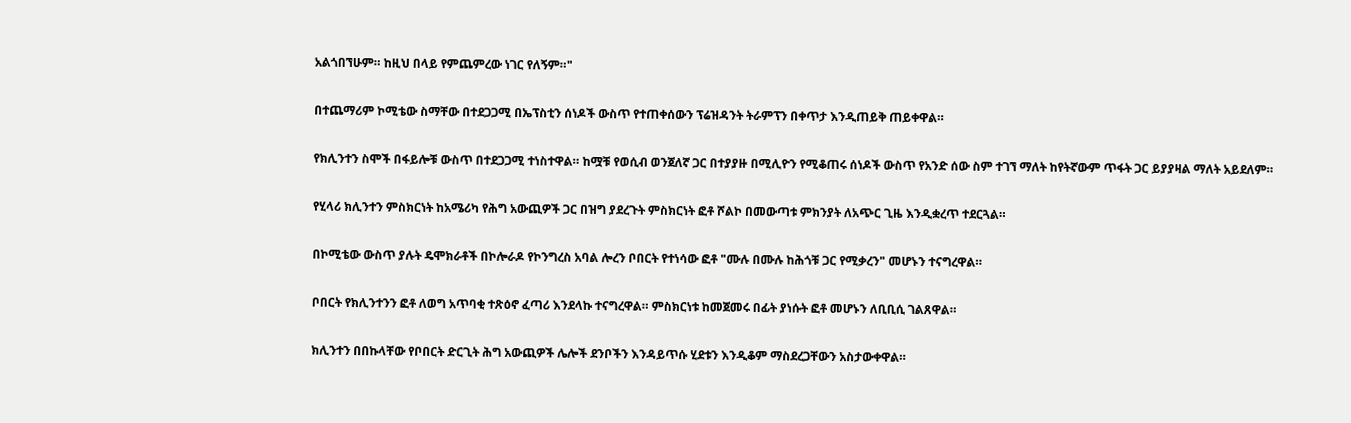አልጎበኘሁም። ከዚህ በላይ የምጨምረው ነገር የለኝም።"

በተጨማሪም ኮሚቴው ስማቸው በተደጋጋሚ በኤፕስቲን ሰነዶች ውስጥ የተጠቀሰውን ፕሬዝዳንት ትራምፕን በቀጥታ እንዲጠይቅ ጠይቀዋል።

የክሊንተን ስሞች በፋይሎቹ ውስጥ በተደጋጋሚ ተነስተዋል። ከሟቹ የወሲብ ወንጀለኛ ጋር በተያያዙ በሚሊዮን የሚቆጠሩ ሰነዶች ውስጥ የአንድ ሰው ስም ተገኘ ማለት ከየትኛውም ጥፋት ጋር ይያያዛል ማለት አይደለም።

የሂላሪ ክሊንተን ምስክርነት ከአሜሪካ የሕግ አውጪዎች ጋር በዝግ ያደረጉት ምስክርነት ፎቶ ሾልኮ በመውጣቱ ምክንያት ለአጭር ጊዜ እንዲቋረጥ ተደርጓል።

በኮሚቴው ውስጥ ያሉት ዴሞክራቶች በኮሎራዶ የኮንግረስ አባል ሎረን ቦበርት የተነሳው ፎቶ "ሙሉ በሙሉ ከሕጎቹ ጋር የሚቃረን" መሆኑን ተናግረዋል።

ቦበርት የክሊንተንን ፎቶ ለወግ አጥባቂ ተጽዕኖ ፈጣሪ እንደላኩ ተናግረዋል። ምስክርነቱ ከመጀመሩ በፊት ያነሱት ፎቶ መሆኑን ለቢቢሲ ገልጸዋል።

ክሊንተን በበኩላቸው የቦበርት ድርጊት ሕግ አውጪዎች ሌሎች ደንቦችን እንዳይጥሱ ሂደቱን እንዲቆም ማስደረጋቸውን አስታውቀዋል።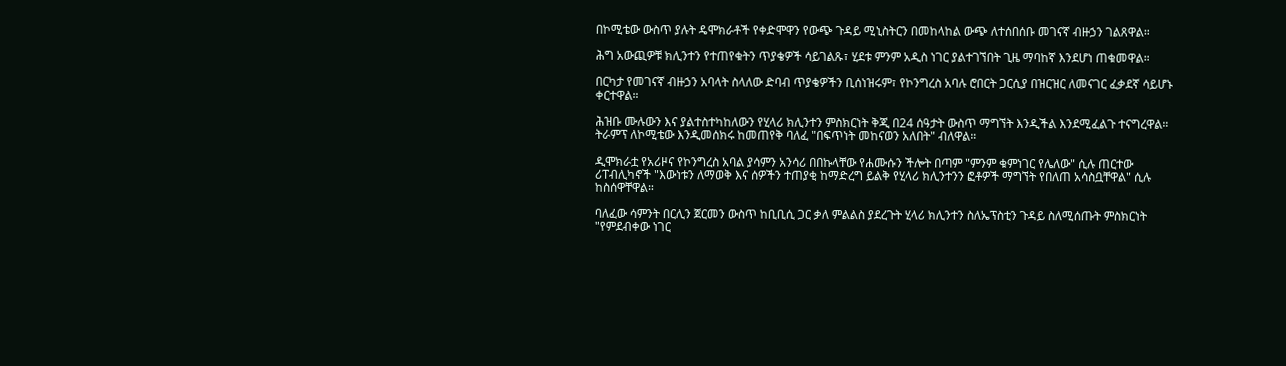በኮሚቴው ውስጥ ያሉት ዴሞክራቶች የቀድሞዋን የውጭ ጉዳይ ሚኒስትርን በመከላከል ውጭ ለተሰበሰቡ መገናኛ ብዙኃን ገልጸዋል።

ሕግ አውጪዎቹ ክሊንተን የተጠየቁትን ጥያቄዎች ሳይገልጹ፣ ሂደቱ ምንም አዲስ ነገር ያልተገኘበት ጊዜ ማባከኛ እንደሆነ ጠቁመዋል።

በርካታ የመገናኛ ብዙኃን አባላት ስላለው ድባብ ጥያቄዎችን ቢሰነዝሩም፣ የኮንግረስ አባሉ ሮበርት ጋርሲያ በዝርዝር ለመናገር ፈቃደኛ ሳይሆኑ ቀርተዋል።

ሕዝቡ ሙሉውን እና ያልተስተካከለውን የሂላሪ ክሊንተን ምስክርነት ቅጂ በ24 ሰዓታት ውስጥ ማግኘት እንዲችል እንደሚፈልጉ ተናግረዋል። ትራምፕ ለኮሚቴው እንዲመሰክሩ ከመጠየቅ ባለፈ "በፍጥነት መከናወን አለበት" ብለዋል።

ዲሞክራቷ የአሪዞና የኮንግረስ አባል ያሳምን አንሳሪ በበኩላቸው የሐሙሱን ችሎት በጣም "ምንም ቁምነገር የሌለው" ሲሉ ጠርተው ሪፐብሊካኖች "እውነቱን ለማወቅ እና ሰዎችን ተጠያቂ ከማድረግ ይልቅ የሂላሪ ክሊንተንን ፎቶዎች ማግኘት የበለጠ አሳስቧቸዋል" ሲሉ ከስሰዋቸዋል።

ባለፈው ሳምንት በርሊን ጀርመን ውስጥ ከቢቢሲ ጋር ቃለ ምልልስ ያደረጉት ሂላሪ ክሊንተን ስለኤፕስቲን ጉዳይ ስለሚሰጡት ምስክርነት "የምደብቀው ነገር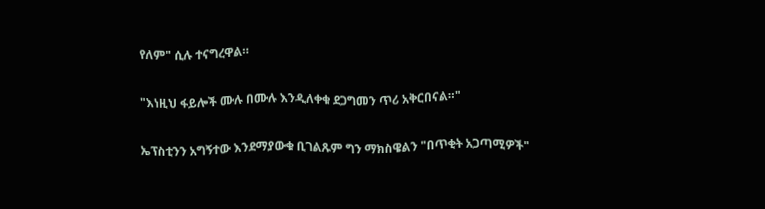የለም" ሲሉ ተናግረዋል።

"እነዚህ ፋይሎች ሙሉ በሙሉ እንዲለቀቁ ደጋግመን ጥሪ አቅርበናል።"

ኤፕስቲንን አግኝተው እንደማያውቁ ቢገልጹም ግን ማክስዌልን "በጥቂት አጋጣሚዎች"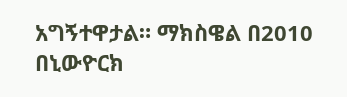አግኝተዋታል። ማክስዌል በ2010 በኒውዮርክ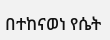በተከናወነ የሴት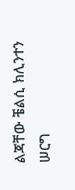ልጃቸው ቼልሲ ክሊንተን ሠርግ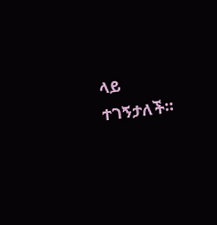ላይ ተገኝታለች።